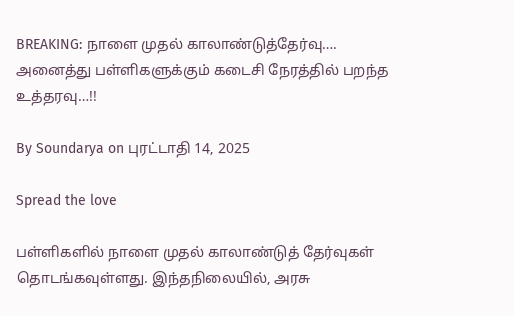BREAKING: நாளை முதல் காலாண்டுத்தேர்வு…. அனைத்து பள்ளிகளுக்கும் கடைசி நேரத்தில் பறந்த உத்தரவு…!!

By Soundarya on புரட்டாதி 14, 2025

Spread the love

பள்ளிகளில் நாளை முதல் காலாண்டுத் தேர்வுகள் தொடங்கவுள்ளது. இந்தநிலையில், அரசு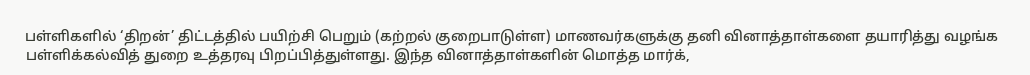பள்ளிகளில் ‘திறன்’ திட்டத்தில் பயிற்சி பெறும் (கற்றல் குறைபாடுள்ள) மாணவர்களுக்கு தனி வினாத்தாள்களை தயாரித்து வழங்க பள்ளிக்கல்வித் துறை உத்தரவு பிறப்பித்துள்ளது. இந்த வினாத்தாள்களின் மொத்த மார்க்,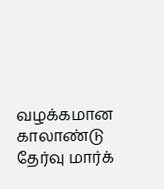வழக்கமான காலாண்டு தேர்வு மார்க்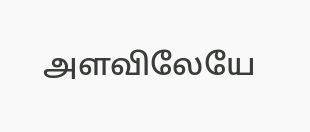அளவிலேயே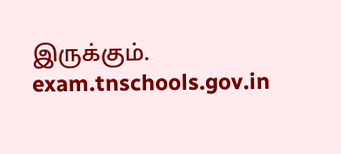இருக்கும். exam.tnschools.gov.in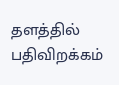தளத்தில் பதிவிறக்கம்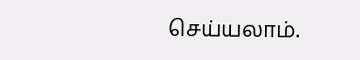செய்யலாம்.